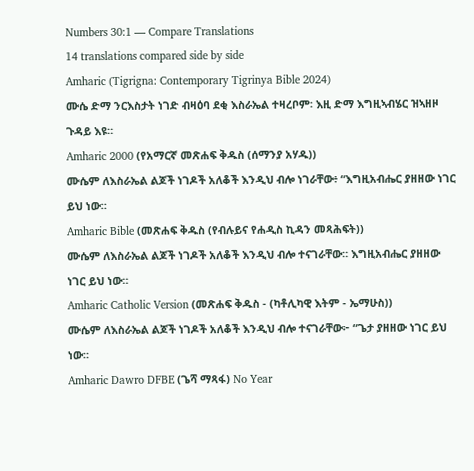Numbers 30:1 — Compare Translations
14 translations compared side by side
Amharic (Tigrigna: Contemporary Tigrinya Bible 2024)
ሙሴ ድማ ንርእስታት ነገድ ብዛዕባ ደቂ እስራኤል ተዛረቦም፡ እዚ ድማ እግዚኣብሄር ዝኣዘዞ ጉዳይ እዩ።
Amharic 2000 (የአማርኛ መጽሐፍ ቅዱስ (ሰማንያ አሃዱ))
ሙሴም ለእስራኤል ልጆች ነገዶች አለቆች እንዲህ ብሎ ነገራቸው፥ “እግዚአብሔር ያዘዘው ነገር ይህ ነው።
Amharic Bible (መጽሐፍ ቅዱስ (የብሉይና የሐዲስ ኪዳን መጻሕፍት))
ሙሴም ለእስራኤል ልጆች ነገዶች አለቆች እንዲህ ብሎ ተናገራቸው። እግዚአብሔር ያዘዘው ነገር ይህ ነው።
Amharic Catholic Version (መጽሐፍ ቅዱስ - (ካቶሊካዊ እትም - ኤማሁስ))
ሙሴም ለእስራኤል ልጆች ነገዶች አለቆች እንዲህ ብሎ ተናገራቸው፦ “ጌታ ያዘዘው ነገር ይህ ነው።
Amharic Dawro DFBE (ጌሻ ማጻፋ) No Year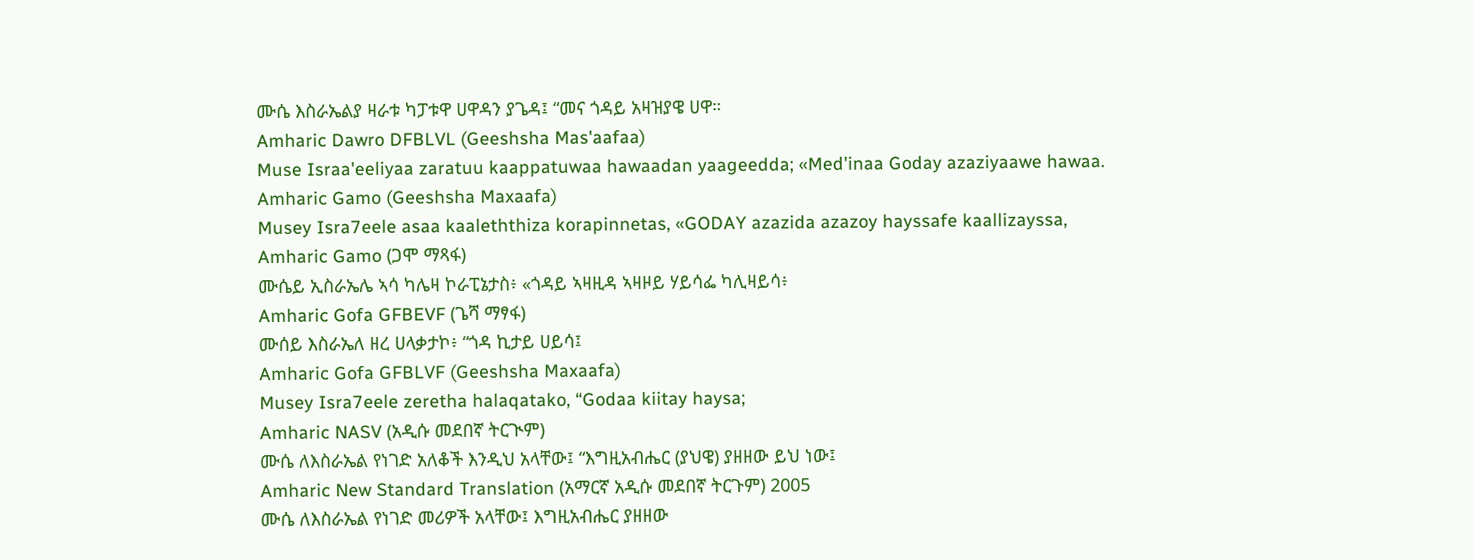ሙሴ እስራኤልያ ዛራቱ ካፓቱዋ ሀዋዳን ያጌዳ፤ “መና ጎዳይ አዛዝያዌ ሀዋ።
Amharic Dawro DFBLVL (Geeshsha Mas'aafaa)
Muse Israa'eeliyaa zaratuu kaappatuwaa hawaadan yaageedda; «Med'inaa Goday azaziyaawe hawaa.
Amharic Gamo (Geeshsha Maxaafa)
Musey Isra7eele asaa kaaleththiza korapinnetas, «GODAY azazida azazoy hayssafe kaallizayssa,
Amharic Gamo (ጋሞ ማጻፋ)
ሙሴይ ኢስራኤሌ ኣሳ ካሌዛ ኮራፒኔታስ፥ «ጎዳይ ኣዛዚዳ ኣዛዞይ ሃይሳፌ ካሊዛይሳ፥
Amharic Gofa GFBEVF (ጌሻ ማፃፋ)
ሙሰይ እስራኤለ ዘረ ሀላቃታኮ፥ “ጎዳ ኪታይ ሀይሳ፤
Amharic Gofa GFBLVF (Geeshsha Maxaafa)
Musey Isra7eele zeretha halaqatako, “Godaa kiitay haysa;
Amharic NASV (አዲሱ መደበኛ ትርጒም)
ሙሴ ለእስራኤል የነገድ አለቆች እንዲህ አላቸው፤ “እግዚአብሔር (ያህዌ) ያዘዘው ይህ ነው፤
Amharic New Standard Translation (አማርኛ አዲሱ መደበኛ ትርጉም) 2005
ሙሴ ለእስራኤል የነገድ መሪዎች አላቸው፤ እግዚአብሔር ያዘዘው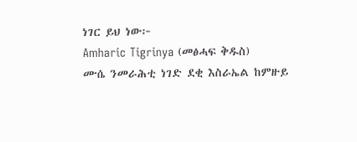ነገር ይህ ነው፦
Amharic Tigrinya (መፅሓፍ ቅዱስ)
ሙሴ ንመራሕቲ ነገድ ደቂ እስራኤል ከምዙይ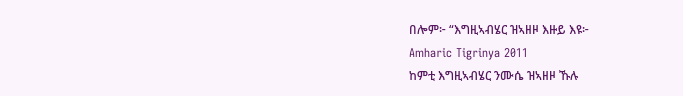በሎም፦ “እግዚኣብሄር ዝኣዘዞ እዙይ እዩ፦
Amharic Tigrinya 2011
ከምቲ እግዚኣብሄር ንሙሴ ዝኣዘዞ ኹሉ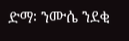ድማ፡ ንሙሴ ንደቂ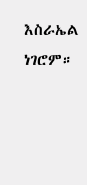እስራኤል ነገሮም።